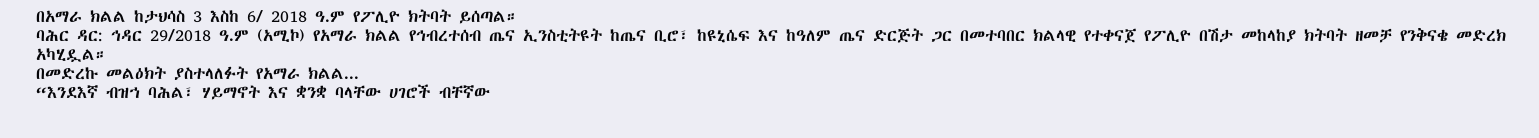በአማራ ክልል ከታህሳስ 3 እስከ 6/ 2018 ዓ.ም የፖሊዮ ክትባት ይሰጣል።
ባሕር ዳር: ኅዳር 29/2018 ዓ.ም (አሚኮ) የአማራ ክልል የኅብረተሰብ ጤና ኢንስቲትዩት ከጤና ቢሮ፣ ከዩኒሴፍ እና ከዓለም ጤና ድርጅት ጋር በመተባበር ክልላዊ የተቀናጀ የፖሊዮ በሽታ መከላከያ ክትባት ዘመቻ የንቅናቄ መድረክ አካሂዷል።
በመድረኩ መልዕክት ያስተላለፉት የአማራ ክልል...
“እንደእኛ ብዝኀ ባሕል፣ ሃይማኖት እና ቋንቋ ባላቸው ሀገሮች ብቸኛው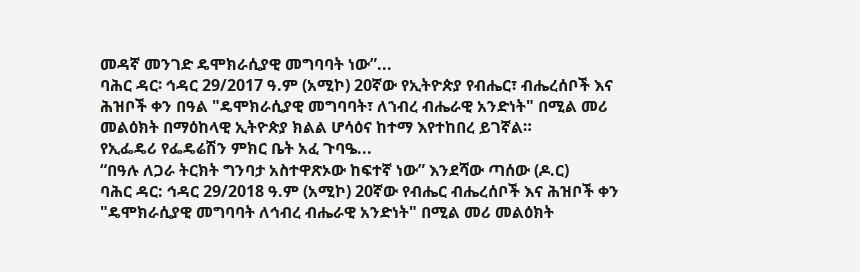መዳኛ መንገድ ዴሞክራሲያዊ መግባባት ነው”...
ባሕር ዳር፡ ኅዳር 29/2017 ዓ.ም (አሚኮ) 20ኛው የኢትዮጵያ የብሔር፣ ብሔረሰቦች እና ሕዝቦች ቀን በዓል "ዴሞክራሲያዊ መግባባት፣ ለኀብረ ብሔራዊ አንድነት" በሚል መሪ መልዕክት በማዕከላዊ ኢትዮጵያ ክልል ሆሳዕና ከተማ እየተከበረ ይገኛል።
የኢፌዴሪ የፌዴሬሽን ምክር ቤት አፈ ጉባዔ...
“በዓሉ ለጋራ ትርክት ግንባታ አስተዋጽኦው ከፍተኛ ነው” እንደሻው ጣሰው (ዶ.ር)
ባሕር ዳር: ኅዳር 29/2018 ዓ.ም (አሚኮ) 20ኛው የብሔር ብሔረሰቦች እና ሕዝቦች ቀን "ዴሞክራሲያዊ መግባባት ለኅብረ ብሔራዊ አንድነት" በሚል መሪ መልዕክት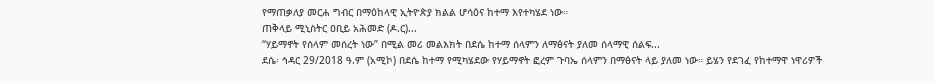የማጠቃለያ መርሐ ግብር በማዕከላዊ ኢትዮጵያ ክልል ሆሳዕና ከተማ እየተካሄደ ነው።
ጠቅላይ ሚኒስትር ዐቢይ አሕመድ (ዶ.ር)...
“ሃይማኖት የሰላም መሰረት ነው” በሚል መሪ መልእክት በደሴ ከተማ ሰላምን ለማፅናት ያለመ ሰላማዊ ሰልፍ...
ደሴ፡ ኅዳር 29/2018 ዓ.ም (አሚኮ) በደሴ ከተማ የሚካሄደው የሃይማኖት ፎረም ጉባኤ ሰላምን በማፅናት ላይ ያለመ ነው። ይሄን የደገፈ የከተማዋ ነዋሪዎች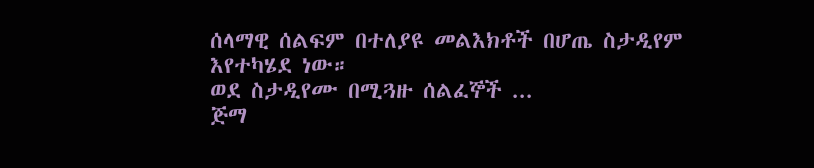ሰላማዊ ሰልፍም በተለያዩ መልእክቶች በሆጤ ስታዲየም እየተካሄደ ነው።
ወደ ስታዲየሙ በሚጓዙ ሰልፈኞች ...
ጅማ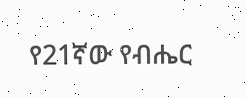የ21ኛው የብሔር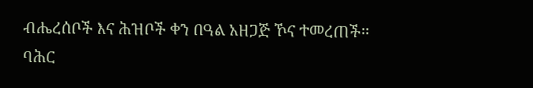ብሔረሰቦች እና ሕዝቦች ቀን በዓል አዘጋጅ ኾና ተመረጠች፡፡
ባሕር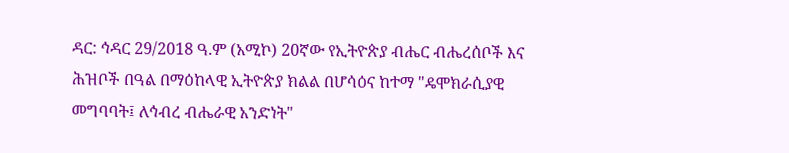ዳር: ኅዳር 29/2018 ዓ.ም (አሚኮ) 20ኛው የኢትዮጵያ ብሔር ብሔረሰቦች እና ሕዝቦች በዓል በማዕከላዊ ኢትዮጵያ ክልል በሆሳዕና ከተማ "ዴሞክራሲያዊ መግባባት፤ ለኅብረ ብሔራዊ አንድነት"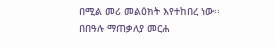በሚል መሪ መልዕክት እየተከበረ ነው፡፡
በበዓሉ ማጠቃለያ መርሐ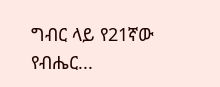ግብር ላይ የ21ኛው የብሔር...